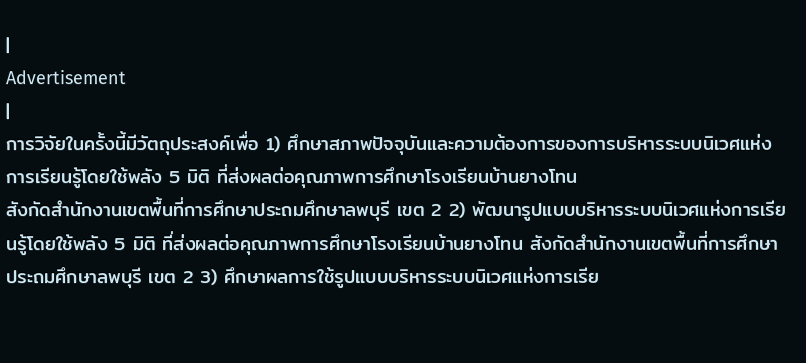|
Advertisement
|
การวิจัยในครั้งนี้มีวัตถุประสงค์เพื่อ 1) ศึกษาสภาพปัจจุบันและความต้องการของการบริหารระบบนิเวศแห่งการเรียนรู้โดยใช้พลัง 5 มิติ ที่ส่งผลต่อคุณภาพการศึกษาโรงเรียนบ้านยางโทน
สังกัดสำนักงานเขตพื้นที่การศึกษาประถมศึกษาลพบุรี เขต 2 2) พัฒนารูปแบบบริหารระบบนิเวศแห่งการเรียนรู้โดยใช้พลัง 5 มิติ ที่ส่งผลต่อคุณภาพการศึกษาโรงเรียนบ้านยางโทน สังกัดสำนักงานเขตพื้นที่การศึกษาประถมศึกษาลพบุรี เขต 2 3) ศึกษาผลการใช้รูปแบบบริหารระบบนิเวศแห่งการเรีย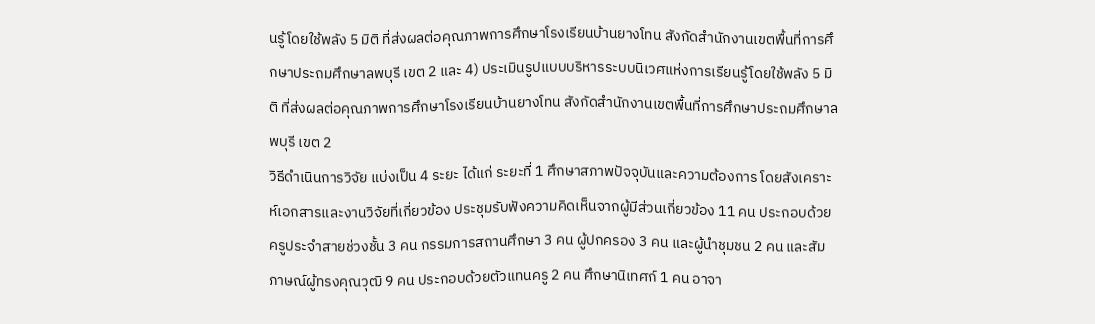นรู้โดยใช้พลัง 5 มิติ ที่ส่งผลต่อคุณภาพการศึกษาโรงเรียนบ้านยางโทน สังกัดสำนักงานเขตพื้นที่การศึกษาประถมศึกษาลพบุรี เขต 2 และ 4) ประเมินรูปแบบบริหารระบบนิเวศแห่งการเรียนรู้โดยใช้พลัง 5 มิติ ที่ส่งผลต่อคุณภาพการศึกษาโรงเรียนบ้านยางโทน สังกัดสำนักงานเขตพื้นที่การศึกษาประถมศึกษาลพบุรี เขต 2
วิธีดำเนินการวิจัย แบ่งเป็น 4 ระยะ ได้แก่ ระยะที่ 1 ศึกษาสภาพปัจจุบันและความต้องการ โดยสังเคราะห์เอกสารและงานวิจัยที่เกี่ยวข้อง ประชุมรับฟังความคิดเห็นจากผู้มีส่วนเกี่ยวข้อง 11 คน ประกอบด้วยครูประจำสายช่วงชั้น 3 คน กรรมการสถานศึกษา 3 คน ผู้ปกครอง 3 คน และผู้นำชุมชน 2 คน และสัมภาษณ์ผู้ทรงคุณวุฒิ 9 คน ประกอบด้วยตัวแทนครู 2 คน ศึกษานิเทศก์ 1 คน อาจา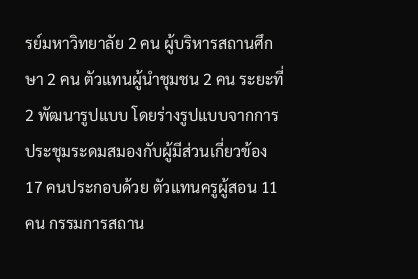รย์มหาวิทยาลัย 2 คน ผู้บริหารสถานศึกษา 2 คน ตัวแทนผู้นำชุมชน 2 คน ระยะที่ 2 พัฒนารูปแบบ โดยร่างรูปแบบจากการประชุมระดมสมองกับผู้มีส่วนเกี่ยวข้อง 17 คนประกอบด้วย ตัวแทนครูผู้สอน 11 คน กรรมการสถาน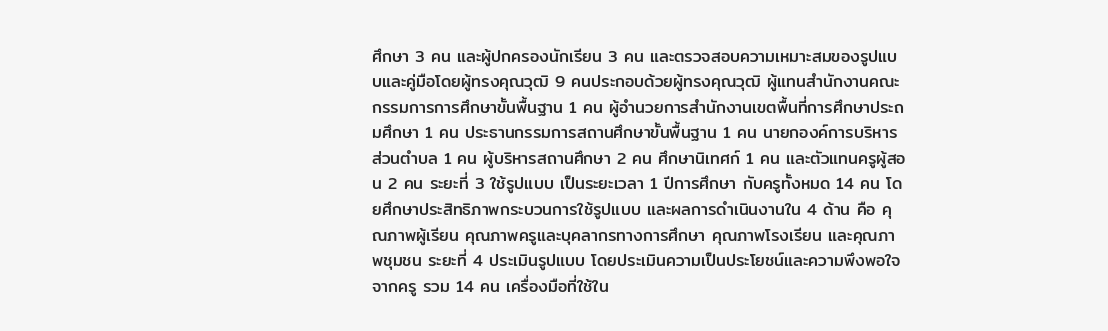ศึกษา 3 คน และผู้ปกครองนักเรียน 3 คน และตรวจสอบความเหมาะสมของรูปแบบและคู่มือโดยผู้ทรงคุณวุฒิ 9 คนประกอบด้วยผู้ทรงคุณวุฒิ ผู้แทนสำนักงานคณะกรรมการการศึกษาขั้นพื้นฐาน 1 คน ผู้อำนวยการสำนักงานเขตพื้นที่การศึกษาประถมศึกษา 1 คน ประธานกรรมการสถานศึกษาขั้นพื้นฐาน 1 คน นายกองค์การบริหารส่วนตำบล 1 คน ผู้บริหารสถานศึกษา 2 คน ศึกษานิเทศก์ 1 คน และตัวแทนครูผู้สอน 2 คน ระยะที่ 3 ใช้รูปแบบ เป็นระยะเวลา 1 ปีการศึกษา กับครูทั้งหมด 14 คน โดยศึกษาประสิทธิภาพกระบวนการใช้รูปแบบ และผลการดำเนินงานใน 4 ด้าน คือ คุณภาพผู้เรียน คุณภาพครูและบุคลากรทางการศึกษา คุณภาพโรงเรียน และคุณภาพชุมชน ระยะที่ 4 ประเมินรูปแบบ โดยประเมินความเป็นประโยชน์และความพึงพอใจจากครู รวม 14 คน เครื่องมือที่ใช้ใน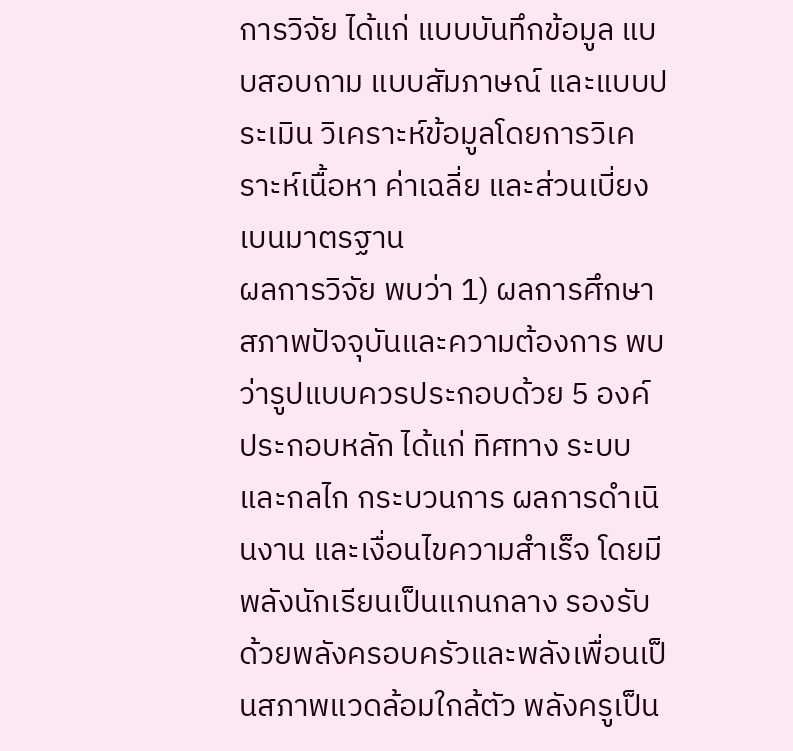การวิจัย ได้แก่ แบบบันทึกข้อมูล แบบสอบถาม แบบสัมภาษณ์ และแบบประเมิน วิเคราะห์ข้อมูลโดยการวิเคราะห์เนื้อหา ค่าเฉลี่ย และส่วนเบี่ยงเบนมาตรฐาน
ผลการวิจัย พบว่า 1) ผลการศึกษาสภาพปัจจุบันและความต้องการ พบว่ารูปแบบควรประกอบด้วย 5 องค์ประกอบหลัก ได้แก่ ทิศทาง ระบบและกลไก กระบวนการ ผลการดำเนินงาน และเงื่อนไขความสำเร็จ โดยมีพลังนักเรียนเป็นแกนกลาง รองรับด้วยพลังครอบครัวและพลังเพื่อนเป็นสภาพแวดล้อมใกล้ตัว พลังครูเป็น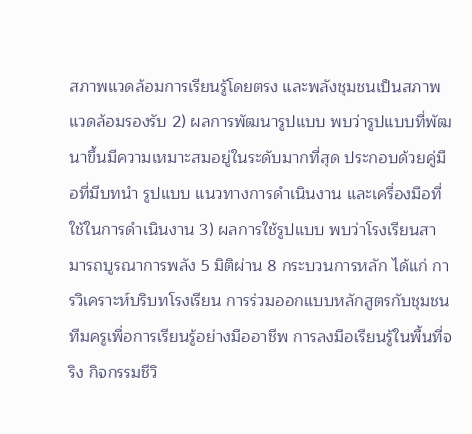สภาพแวดล้อมการเรียนรู้โดยตรง และพลังชุมชนเป็นสภาพแวดล้อมรองรับ 2) ผลการพัฒนารูปแบบ พบว่ารูปแบบที่พัฒนาขึ้นมีความเหมาะสมอยู่ในระดับมากที่สุด ประกอบด้วยคู่มือที่มีบทนำ รูปแบบ แนวทางการดำเนินงาน และเครื่องมือที่ใช้ในการดำเนินงาน 3) ผลการใช้รูปแบบ พบว่าโรงเรียนสามารถบูรณาการพลัง 5 มิติผ่าน 8 กระบวนการหลัก ได้แก่ การวิเคราะห์บริบทโรงเรียน การร่วมออกแบบหลักสูตรกับชุมชน ทีมครูเพื่อการเรียนรู้อย่างมืออาชีพ การลงมือเรียนรู้ในพื้นที่จริง กิจกรรมชีวิ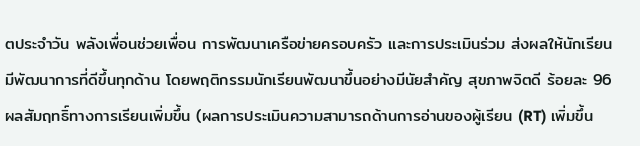ตประจำวัน พลังเพื่อนช่วยเพื่อน การพัฒนาเครือข่ายครอบครัว และการประเมินร่วม ส่งผลให้นักเรียนมีพัฒนาการที่ดีขึ้นทุกด้าน โดยพฤติกรรมนักเรียนพัฒนาขึ้นอย่างมีนัยสำคัญ สุขภาพจิตดี ร้อยละ 96 ผลสัมฤทธิ์ทางการเรียนเพิ่มขึ้น (ผลการประเมินความสามารถด้านการอ่านของผู้เรียน (RT) เพิ่มขึ้น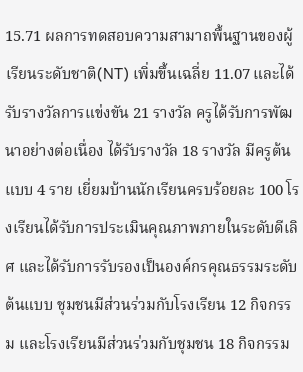15.71 ผลการทดสอบความสามาถพื้นฐานของผู้เรียนระดับชาติ(NT) เพิ่มขึ้นเฉลี่ย 11.07 และได้รับรางวัลการแข่งขัน 21 รางวัล ครูได้รับการพัฒนาอย่างต่อเนื่อง ได้รับรางวัล 18 รางวัล มีครูต้นแบบ 4 ราย เยี่ยมบ้านนักเรียนครบร้อยละ 100 โรงเรียนได้รับการประเมินคุณภาพภายในระดับดีเลิศ และได้รับการรับรองเป็นองค์กรคุณธรรมระดับต้นแบบ ชุมชนมีส่วนร่วมกับโรงเรียน 12 กิจกรรม และโรงเรียนมีส่วนร่วมกับชุมชน 18 กิจกรรม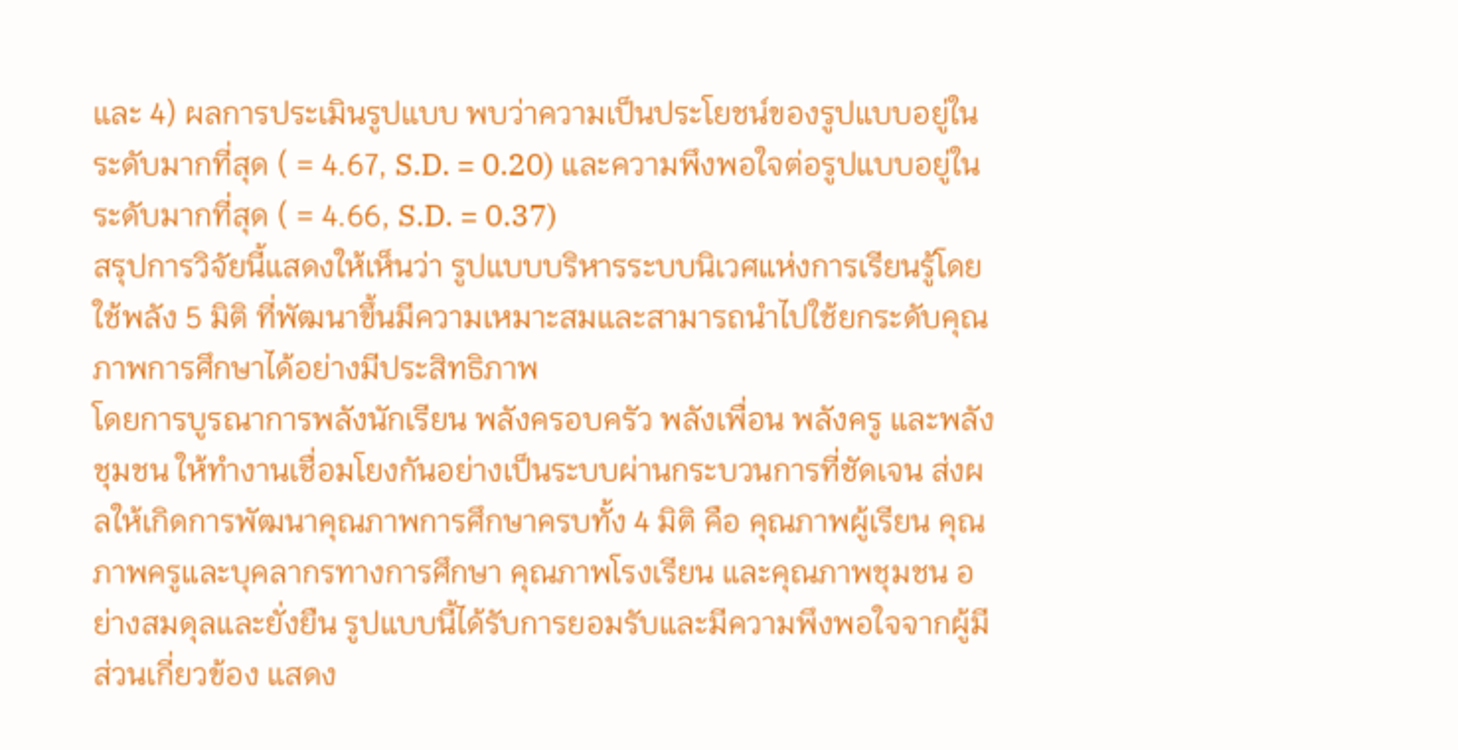และ 4) ผลการประเมินรูปแบบ พบว่าความเป็นประโยชน์ของรูปแบบอยู่ในระดับมากที่สุด ( = 4.67, S.D. = 0.20) และความพึงพอใจต่อรูปแบบอยู่ในระดับมากที่สุด ( = 4.66, S.D. = 0.37)
สรุปการวิจัยนี้แสดงให้เห็นว่า รูปแบบบริหารระบบนิเวศแห่งการเรียนรู้โดยใช้พลัง 5 มิติ ที่พัฒนาขึ้นมีความเหมาะสมและสามารถนำไปใช้ยกระดับคุณภาพการศึกษาได้อย่างมีประสิทธิภาพ
โดยการบูรณาการพลังนักเรียน พลังครอบครัว พลังเพื่อน พลังครู และพลังชุมชน ให้ทำงานเชื่อมโยงกันอย่างเป็นระบบผ่านกระบวนการที่ชัดเจน ส่งผลให้เกิดการพัฒนาคุณภาพการศึกษาครบทั้ง 4 มิติ คือ คุณภาพผู้เรียน คุณภาพครูและบุคลากรทางการศึกษา คุณภาพโรงเรียน และคุณภาพชุมชน อย่างสมดุลและยั่งยืน รูปแบบนี้ได้รับการยอมรับและมีความพึงพอใจจากผู้มีส่วนเกี่ยวข้อง แสดง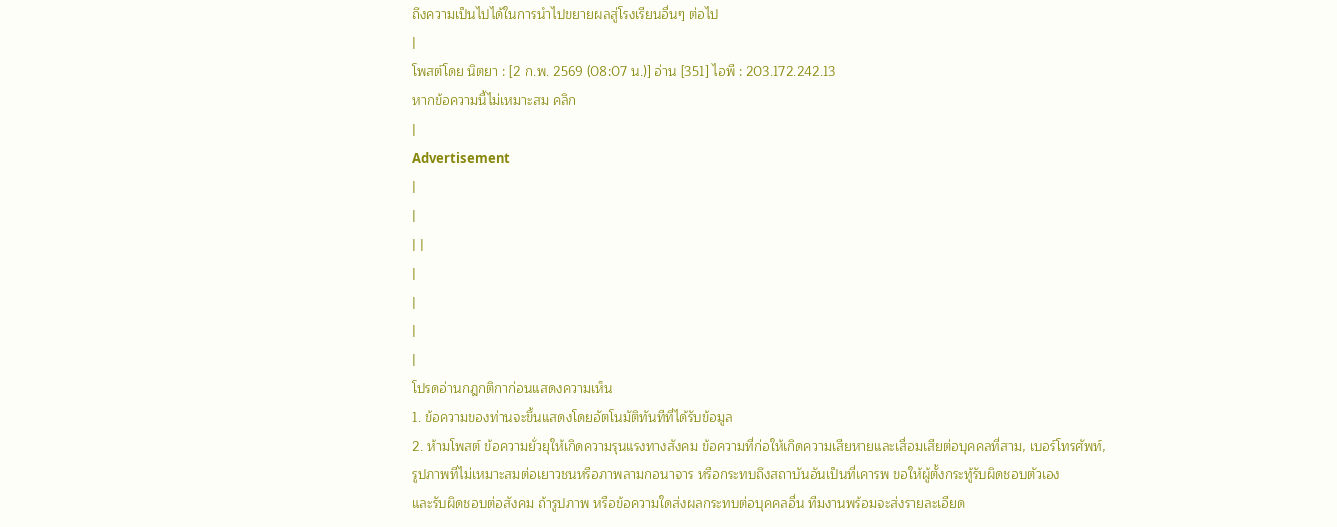ถึงความเป็นไปได้ในการนำไปขยายผลสู่โรงเรียนอื่นๆ ต่อไป
|
โพสต์โดย นิตยา : [2 ก.พ. 2569 (08:07 น.)] อ่าน [351] ไอพี : 203.172.242.13
หากข้อความนี้ไม่เหมาะสม คลิก
|
Advertisement
|
|
| |
|
|
|
|
โปรดอ่านกฎกติกาก่อนแสดงความเห็น
1. ข้อความของท่านจะขึ้นแสดงโดยอัตโนมัติทันทีที่ได้รับข้อมูล
2. ห้ามโพสต์ ข้อความยั่วยุให้เกิดความรุนแรงทางสังคม ข้อความที่ก่อให้เกิดความเสียหายและเสื่อมเสียต่อบุคคลที่สาม, เบอร์โทรศัพท์,
รูปภาพที่ไม่เหมาะสมต่อเยาวชนหรือภาพลามกอนาจาร หรือกระทบถึงสถาบันอันเป็นที่เคารพ ขอให้ผู้ตั้งกระทู้รับผิดชอบตัวเอง
และรับผิดชอบต่อสังคม ถ้ารูปภาพ หรือข้อความใดส่งผลกระทบต่อบุคคลอื่น ทีมงานพร้อมจะส่งรายละเอียด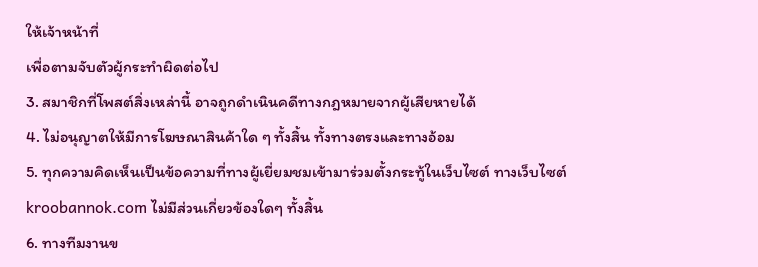ให้เจ้าหน้าที่
เพื่อตามจับตัวผู้กระทำผิดต่อไป
3. สมาชิกที่โพสต์สิ่งเหล่านี้ อาจถูกดำเนินคดีทางกฎหมายจากผู้เสียหายได้
4. ไม่อนุญาตให้มีการโฆษณาสินค้าใด ๆ ทั้งสิ้น ทั้งทางตรงและทางอ้อม
5. ทุกความคิดเห็นเป็นข้อความที่ทางผู้เยี่ยมชมเข้ามาร่วมตั้งกระทู้ในเว็บไซต์ ทางเว็บไซต์ kroobannok.com ไม่มีส่วนเกี่ยวข้องใดๆ ทั้งสิ้น
6. ทางทีมงานข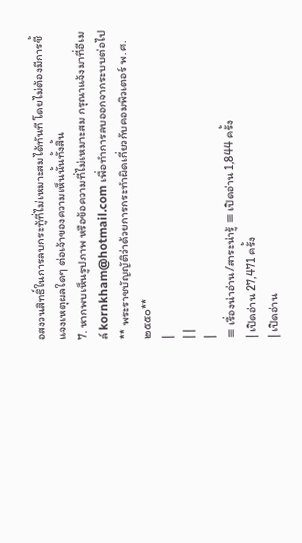อสงวนสิทธิ์ในการลบกระทู้ที่ไม่เหมาะสมได้ทันที โดยไม่ต้องมีการชี้แจงเหตุผลใดๆ ต่อเจ้าของความเห็นนั้นทั้งสิ้น
7. หากพบเห็นรูปภาพ หรือข้อความที่ไม่เหมาะสม กรุณาแจ้งมาที่อีเมล์ kornkham@hotmail.com เพื่อทำการลบออกจากระบบต่อไป
** พระราชบัญญัติว่าด้วยการกระทำผิดเกี่ยวกับคอมพิวเตอร์ พ.ศ.๒๕๕๐**
|
| |
|
≡ เรื่องน่าอ่าน/สาระน่ารู้ ≡ เปิดอ่าน 1,844 ครั้ง
| เปิดอ่าน 27,471 ครั้ง
| เปิดอ่าน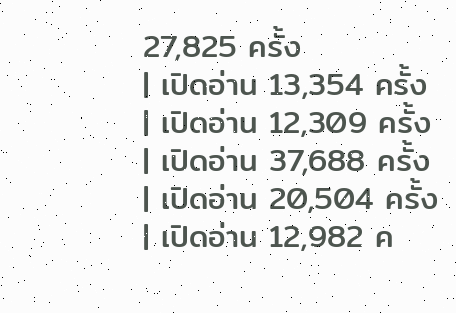27,825 ครั้ง
| เปิดอ่าน 13,354 ครั้ง
| เปิดอ่าน 12,309 ครั้ง
| เปิดอ่าน 37,688 ครั้ง
| เปิดอ่าน 20,504 ครั้ง
| เปิดอ่าน 12,982 ค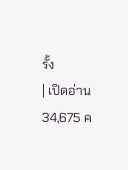รั้ง
| เปิดอ่าน 34,675 ค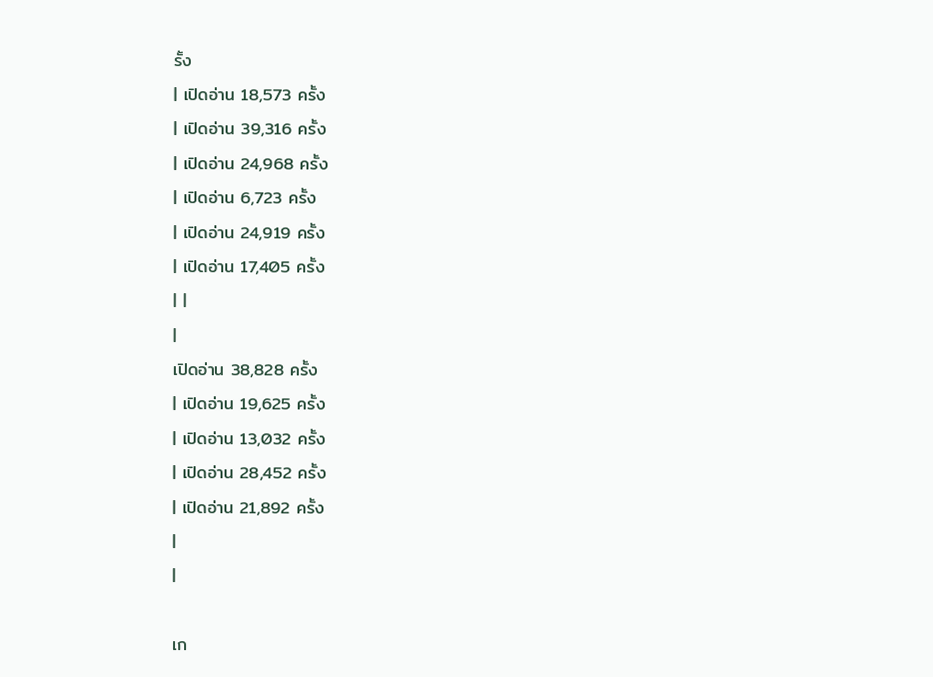รั้ง
| เปิดอ่าน 18,573 ครั้ง
| เปิดอ่าน 39,316 ครั้ง
| เปิดอ่าน 24,968 ครั้ง
| เปิดอ่าน 6,723 ครั้ง
| เปิดอ่าน 24,919 ครั้ง
| เปิดอ่าน 17,405 ครั้ง
| |
|
เปิดอ่าน 38,828 ครั้ง
| เปิดอ่าน 19,625 ครั้ง
| เปิดอ่าน 13,032 ครั้ง
| เปิดอ่าน 28,452 ครั้ง
| เปิดอ่าน 21,892 ครั้ง
|
|

เก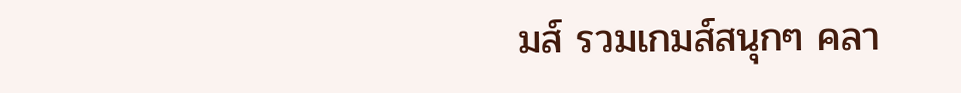มส์ รวมเกมส์สนุกๆ คลา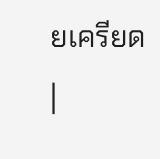ยเครียด
|